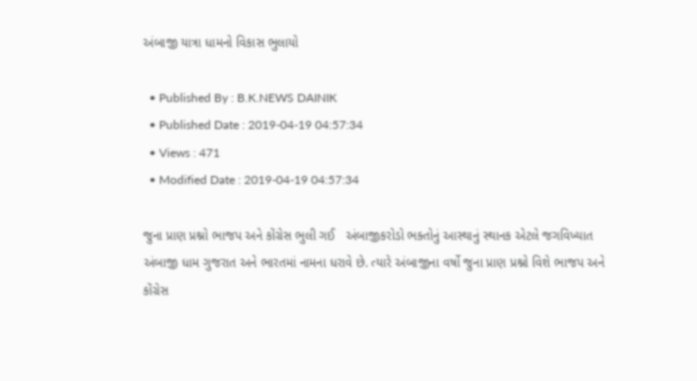અંબાજી યાત્રા ધામનો વિકાસ ભુલાયો

  • Published By : B.K.NEWS DAINIK
  • Published Date : 2019-04-19 04:57:34
  • Views : 471
  • Modified Date : 2019-04-19 04:57:34

જુના પ્રાણ પ્રશ્નો ભાજપ અને કોંગ્રેસ ભુલી ગઈ   અંબાજીકરોડો ભક્તોનું આસ્થાનું સ્થાનક એટલે જગવિખ્યાત અંબાજી ધામ ગુજરાત અને ભારતમાં નામના ધરાવે છે. ત્યારે અંબાજીના વર્ષો જુના પ્રાણ પ્રશ્નો વિશે ભાજપ અને કોંગ્રેસ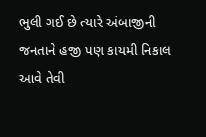ભુલી ગઈ છે ત્યારે અંબાજીની જનતાને હજી પણ કાયમી નિકાલ આવે તેવી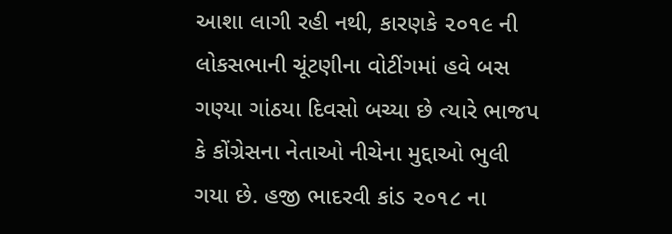આશા લાગી રહી નથી, કારણકે ૨૦૧૯ ની લોકસભાની ચૂંટણીના વોટીંગમાં હવે બસ ગણ્યા ગાંઠયા દિવસો બચ્યા છે ત્યારે ભાજપ કે કોંગ્રેસના નેતાઓ નીચેના મુદ્દાઓ ભુલી ગયા છે. હજી ભાદરવી કાંડ ૨૦૧૮ ના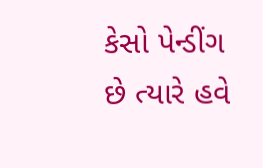કેસો પેન્ડીંગ છે ત્યારે હવે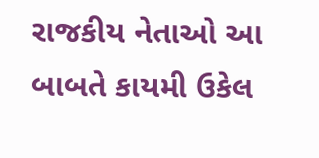રાજકીય નેતાઓ આ બાબતે કાયમી ઉકેલ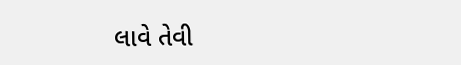લાવે તેવી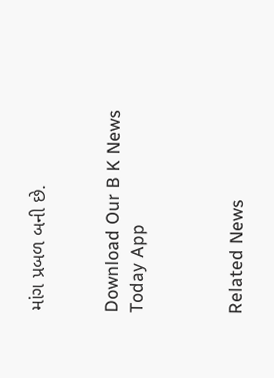માંગ પ્રબળ બની છે.


Download Our B K News Today App



Related News